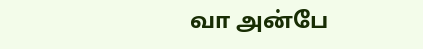வா அன்பே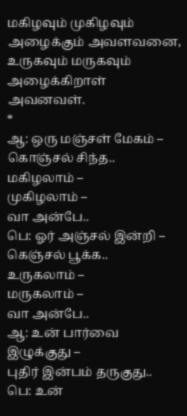மகிழவும் முகிழவும் அழைக்கும் அவளவனை, உருகவும் மருகவும் அழைக்கிறாள் அவனவள்.
*
ஆ: ஒரு மஞ்சள் மேகம் –
கொஞ்சல் சிந்த..
மகிழலாம் –
முகிழலாம் –
வா அன்பே..
பெ: ஓர் அஞ்சல் இன்றி –
கெஞ்சல் பூக்க..
உருகலாம் –
மருகலாம் –
வா அன்பே..
ஆ: உன் பார்வை இழுக்குது –
புதிர் இன்பம் தருகுது..
பெ: உன்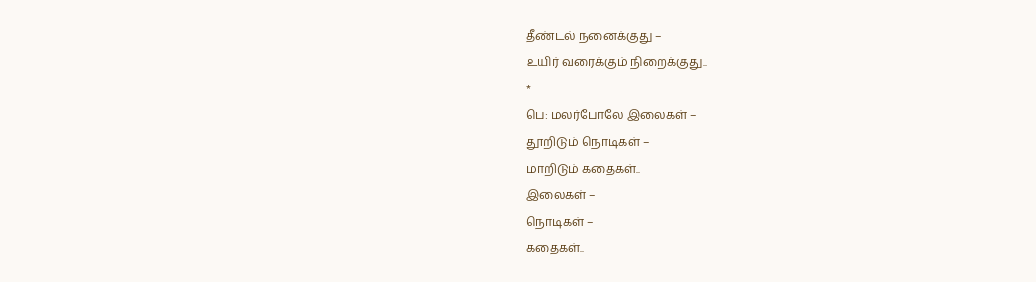தீண்டல் நனைக்குது –
உயிர் வரைக்கும் நிறைக்குது..
*
பெ: மலர்போலே இலைகள் –
தூறிடும் நொடிகள் –
மாறிடும் கதைகள்..
இலைகள் –
நொடிகள் –
கதைகள்..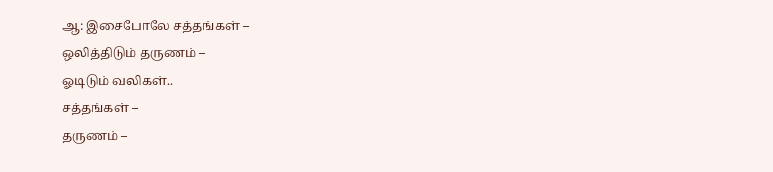ஆ: இசைபோலே சத்தங்கள் –
ஒலித்திடும் தருணம் –
ஓடிடும் வலிகள்..
சத்தங்கள் –
தருணம் –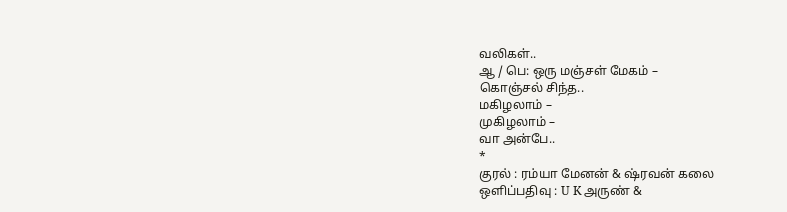வலிகள்..
ஆ / பெ: ஒரு மஞ்சள் மேகம் –
கொஞ்சல் சிந்த..
மகிழலாம் –
முகிழலாம் –
வா அன்பே..
*
குரல் : ரம்யா மேனன் & ஷ்ரவன் கலை
ஒளிப்பதிவு : U K அருண் &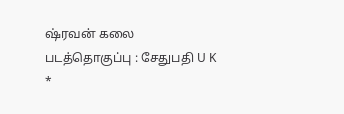ஷ்ரவன் கலை
படத்தொகுப்பு : சேதுபதி U K
*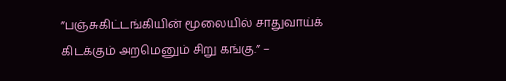”பஞ்சுகிட்டங்கியின் மூலையில் சாதுவாய்க் கிடக்கும் அறமெனும் சிறு கங்கு.” –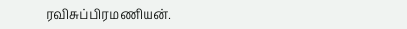ரவிசுப்பிரமணியன்.